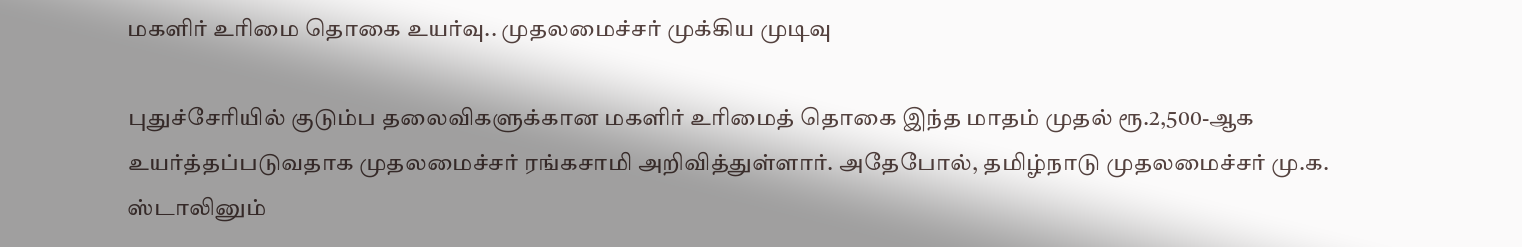மகளிர் உரிமை தொகை உயர்வு.. முதலமைச்சர் முக்கிய முடிவு

புதுச்சேரியில் குடும்ப தலைவிகளுக்கான மகளிர் உரிமைத் தொகை இந்த மாதம் முதல் ரூ.2,500-ஆக உயர்த்தப்படுவதாக முதலமைச்சர் ரங்கசாமி அறிவித்துள்ளார். அதேபோல், தமிழ்நாடு முதலமைச்சர் மு.க. ஸ்டாலினும்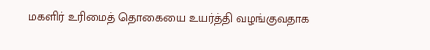மகளிர் உரிமைத் தொகையை உயர்த்தி வழங்குவதாக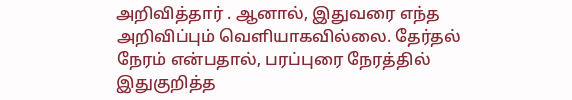அறிவித்தார் . ஆனால், இதுவரை எந்த அறிவிப்பும் வெளியாகவில்லை. தேர்தல் நேரம் என்பதால், பரப்புரை நேரத்தில் இதுகுறித்த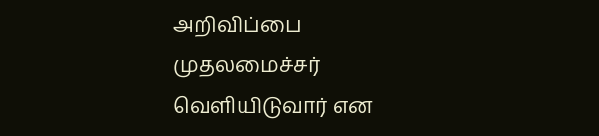அறிவிப்பை முதலமைச்சர் வெளியிடுவார் என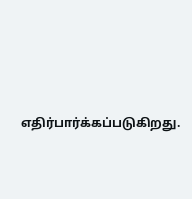எதிர்பார்க்கப்படுகிறது.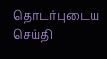தொடர்புடைய செய்தி